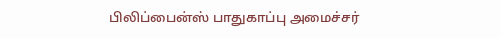பிலிப்பைன்ஸ் பாதுகாப்பு அமைச்சர்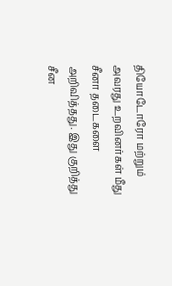தியோடோரோ மற்றும் அவரது உறவினர்கள் மீது சீனா தடைகளை அறிவித்தது. இது குறித்து சீன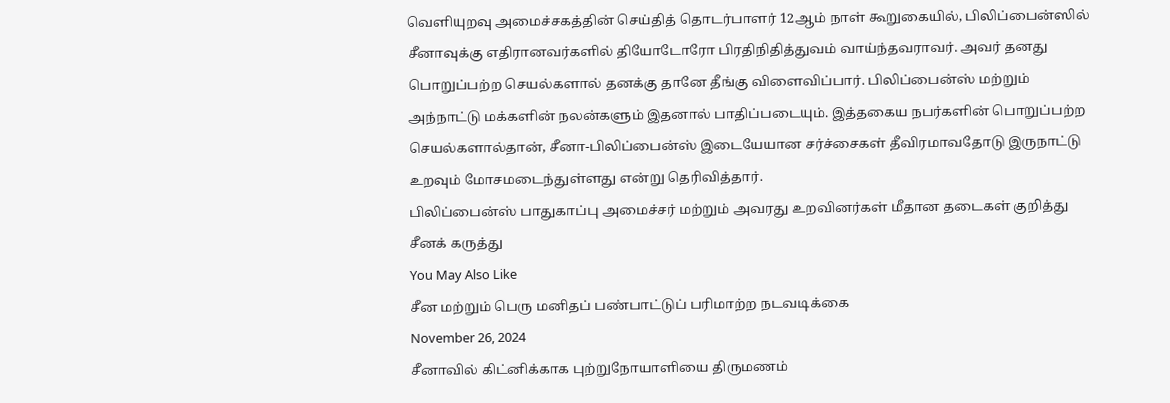வெளியுறவு அமைச்சகத்தின் செய்தித் தொடர்பாளர் 12ஆம் நாள் கூறுகையில், பிலிப்பைன்ஸில் சீனாவுக்கு எதிரானவர்களில் தியோடோரோ பிரதிநிதித்துவம் வாய்ந்தவராவர். அவர் தனது பொறுப்பற்ற செயல்களால் தனக்கு தானே தீங்கு விளைவிப்பார். பிலிப்பைன்ஸ் மற்றும் அந்நாட்டு மக்களின் நலன்களும் இதனால் பாதிப்படையும். இத்தகைய நபர்களின் பொறுப்பற்ற செயல்களால்தான், சீனா-பிலிப்பைன்ஸ் இடையேயான சர்ச்சைகள் தீவிரமாவதோடு இருநாட்டு உறவும் மோசமடைந்துள்ளது என்று தெரிவித்தார்.
பிலிப்பைன்ஸ் பாதுகாப்பு அமைச்சர் மற்றும் அவரது உறவினர்கள் மீதான தடைகள் குறித்து சீனக் கருத்து
You May Also Like
சீன மற்றும் பெரு மனிதப் பண்பாட்டுப் பரிமாற்ற நடவடிக்கை
November 26, 2024
சீனாவில் கிட்னிக்காக புற்றுநோயாளியை திருமணம்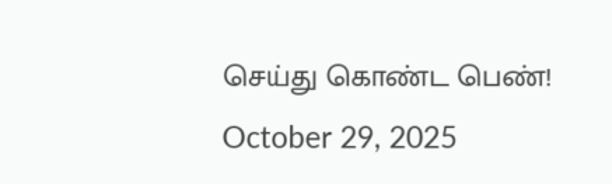செய்து கொண்ட பெண்!
October 29, 2025